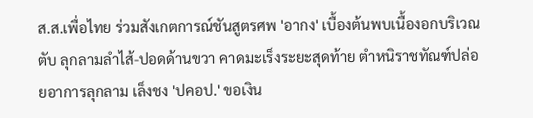ส.ส.เพื่อไทย ร่วมสังเกตการณ์ชันสูตรศพ 'อากง' เบื้องต้นพบเนื้องอกบริเวณตับ ลุกลามลำไส้-ปอดด้านขวา คาดมะเร็งระยะสุดท้าย ตำหนิราชทัณฑ์ปล่อยอาการลุกลาม เล็งชง 'ปคอป.' ขอเงิน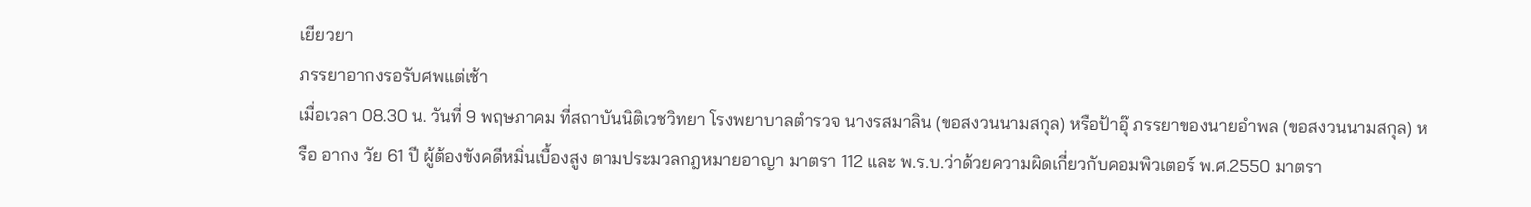เยียวยา
ภรรยาอากงรอรับศพแต่เช้า
เมื่อเวลา 08.30 น. วันที่ 9 พฤษภาคม ที่สถาบันนิติเวชวิทยา โรงพยาบาลตำรวจ นางรสมาลิน (ขอสงวนนามสกุล) หรือป้าอุ๊ ภรรยาของนายอำพล (ขอสงวนนามสกุล) หรือ อากง วัย 61 ปี ผู้ต้องขังคดีหมิ่นเบื้องสูง ตามประมวลกฎหมายอาญา มาตรา 112 และ พ.ร.บ.ว่าด้วยความผิดเกี่ยวกับคอมพิวเตอร์ พ.ศ.2550 มาตรา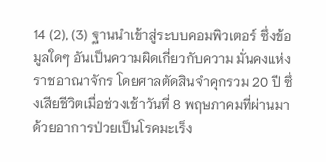14 (2), (3) ฐานนำเข้าสู่ระบบคอมพิวเตอร์ ซึ่งข้อมูลใดๆ อันเป็นความผิดเกี่ยวกับความ มั่นคงแห่งราชอาณาจักร โดยศาลตัดสินจำคุกรวม 20 ปี ซึ่งเสียชีวิตเมื่อช่วงเช้าวันที่ 8 พฤษภาคมที่ผ่านมา ด้วยอาการป่วยเป็นโรคมะเร็ง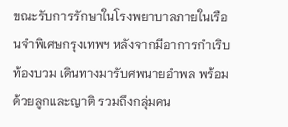ขณะรับการรักษาในโรงพยาบาลภายในเรือนจำพิเศษกรุงเทพฯ หลังจากมีอาการกำเริบ ท้องบวม เดินทางมารับศพนายอำพล พร้อมด้วยลูกและญาติ รวมถึงกลุ่มคน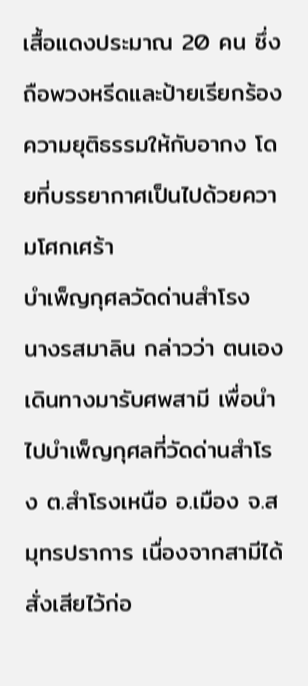เสื้อแดงประมาณ 20 คน ซึ่งถือพวงหรีดและป้ายเรียกร้องความยุติธรรมให้กับอากง โดยที่บรรยากาศเป็นไปด้วยความโศกเศร้า
บำเพ็ญกุศลวัดด่านสำโรง
นางรสมาลิน กล่าวว่า ตนเองเดินทางมารับศพสามี เพื่อนำไปบำเพ็ญกุศลที่วัดด่านสำโรง ต.สำโรงเหนือ อ.เมือง จ.สมุทรปราการ เนื่องจากสามีได้สั่งเสียไว้ก่อ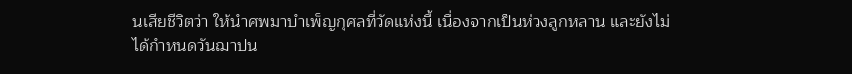นเสียชีวิตว่า ให้นำศพมาบำเพ็ญกุศลที่วัดแห่งนี้ เนื่องจากเป็นห่วงลูกหลาน และยังไม่ได้กำหนดวันฌาปน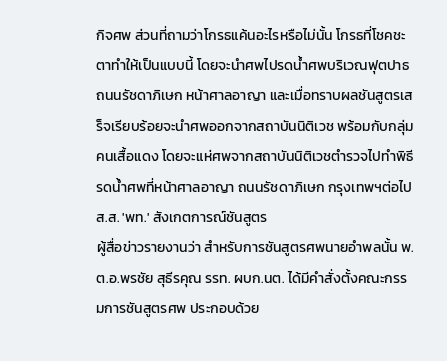กิจศพ ส่วนที่ถามว่าโกรธแค้นอะไรหรือไม่นั้น โกรธที่โชคชะตาทำให้เป็นแบบนี้ โดยจะนำศพไปรดน้ำศพบริเวณฟุตปาธ ถนนรัชดาภิเษก หน้าศาลอาญา และเมื่อทราบผลชันสูตรเสร็จเรียบร้อยจะนำศพออกจากสถาบันนิติเวช พร้อมกับกลุ่มคนเสื้อแดง โดยจะแห่ศพจากสถาบันนิติเวชตำรวจไปทำพิธีรดน้ำศพที่หน้าศาลอาญา ถนนรัชดาภิเษก กรุงเทพฯต่อไป
ส.ส. 'พท.' สังเกตการณ์ชันสูตร
ผู้สื่อข่าวรายงานว่า สำหรับการชันสูตรศพนายอำพลนั้น พ.ต.อ.พรชัย สุธีรคุณ รรท. ผบก.นต. ได้มีคำสั่งตั้งคณะกรรมการชันสูตรศพ ประกอบด้วย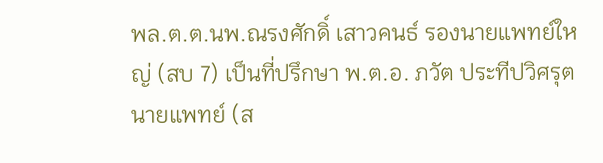พล.ต.ต.นพ.ณรงศักดิ์ เสาวคนธ์ รองนายแพทย์ใหญ่ (สบ 7) เป็นที่ปรึกษา พ.ต.อ. ภวัต ประทีปวิศรุต นายแพทย์ (ส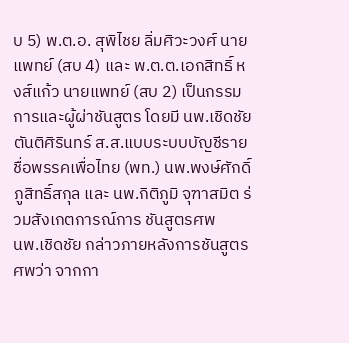บ 5) พ.ต.อ. สุพิไชย ลิ่มศิวะวงศ์ นายแพทย์ (สบ 4) และ พ.ต.ต.เอกสิทธิ์ หงส์แก้ว นายแพทย์ (สบ 2) เป็นกรรมการและผู้ผ่าชันสูตร โดยมี นพ.เชิดชัย ตันติศิรินทร์ ส.ส.แบบระบบบัญชีรายชื่อพรรคเพื่อไทย (พท.) นพ.พงษ์ศักดิ์ ภูสิทธิ์สกุล และ นพ.กิติภูมิ จุฑาสมิต ร่วมสังเกตการณ์การ ชันสูตรศพ
นพ.เชิดชัย กล่าวภายหลังการชันสูตรศพว่า จากกา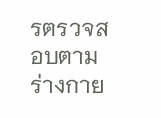รตรวจสอบตามร่างกาย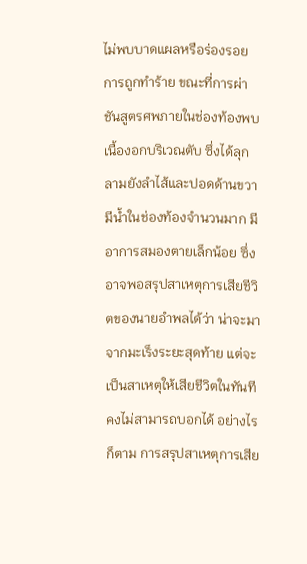ไม่พบบาดแผลหรือร่องรอยการถูกทำร้าย ขณะที่การผ่าชันสูตรศพภายในช่องท้องพบเนื้องอกบริเวณตับ ซึ่งได้ลุกลามยังลำไส้และปอดด้านขวา มีน้ำในช่องท้องจำนวนมาก มีอาการสมองตายเล็กน้อย ซึ่งอาจพอสรุปสาเหตุการเสียชีวิตของนายอำพลได้ว่า น่าจะมาจากมะเร็งระยะสุดท้าย แต่จะเป็นสาเหตุให้เสียชีวิตในทันที คงไม่สามารถบอกได้ อย่างไรก็ตาม การสรุปสาเหตุการเสีย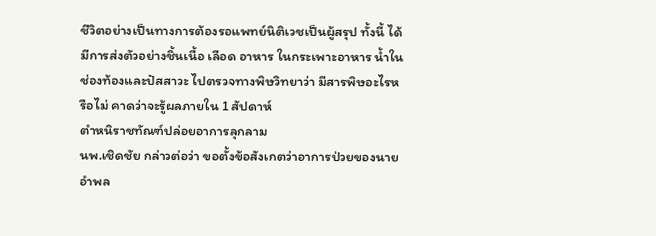ชีวิตอย่างเป็นทางการต้องรอแพทย์นิติเวชเป็นผู้สรุป ทั้งนี้ ได้มีการส่งตัวอย่างชิ้นเนื้อ เลือด อาหาร ในกระเพาะอาหาร น้ำในช่องท้องและปัสสาวะ ไปตรวจทางพิษวิทยาว่า มีสารพิษอะไรหรือไม่ คาดว่าจะรู้ผลภายใน 1 สัปดาห์
ตำหนิราชทัณฑ์ปล่อยอาการลุกลาม
นพ.เชิดชัย กล่าวต่อว่า ขอตั้งข้อสังเกตว่าอาการป่วยของนายอำพล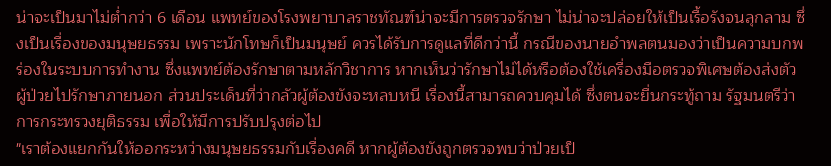น่าจะเป็นมาไม่ต่ำกว่า 6 เดือน แพทย์ของโรงพยาบาลราชทัณฑ์น่าจะมีการตรวจรักษา ไม่น่าจะปล่อยให้เป็นเรื้อรังจนลุกลาม ซึ่งเป็นเรื่องของมนุษยธรรม เพราะนักโทษก็เป็นมนุษย์ ควรได้รับการดูแลที่ดีกว่านี้ กรณีของนายอำพลตนมองว่าเป็นความบกพร่องในระบบการทำงาน ซึ่งแพทย์ต้องรักษาตามหลักวิชาการ หากเห็นว่ารักษาไม่ได้หรือต้องใช้เครื่องมือตรวจพิเศษต้องส่งตัวผู้ป่วยไปรักษาภายนอก ส่วนประเด็นที่ว่ากลัวผู้ต้องขังจะหลบหนี เรื่องนี้สามารถควบคุมได้ ซึ่งตนจะยื่นกระทู้ถาม รัฐมนตรีว่าการกระทรวงยุติธรรม เพื่อให้มีการปรับปรุงต่อไป
"เราต้องแยกกันให้ออกระหว่างมนุษยธรรมกับเรื่องคดี หากผู้ต้องขังถูกตรวจพบว่าป่วยเป็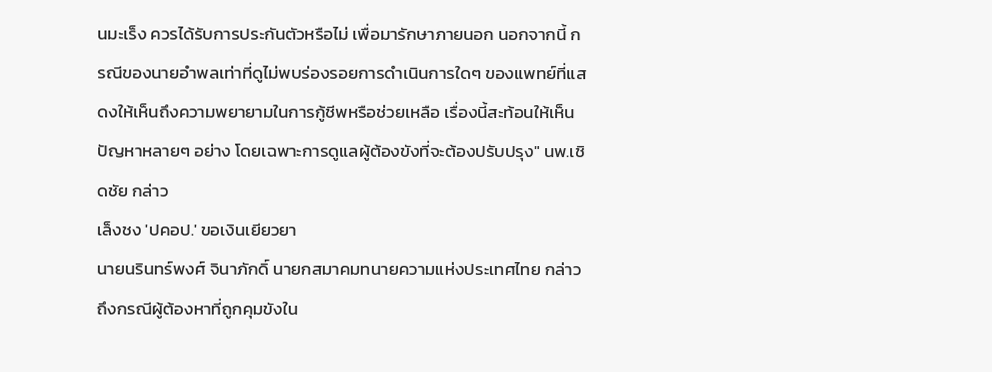นมะเร็ง ควรได้รับการประกันตัวหรือไม่ เพื่อมารักษาภายนอก นอกจากนี้ กรณีของนายอำพลเท่าที่ดูไม่พบร่องรอยการดำเนินการใดๆ ของแพทย์ที่แสดงให้เห็นถึงความพยายามในการกู้ชีพหรือช่วยเหลือ เรื่องนี้สะท้อนให้เห็นปัญหาหลายๆ อย่าง โดยเฉพาะการดูแลผู้ต้องขังที่จะต้องปรับปรุง" นพ.เชิดชัย กล่าว
เล็งชง 'ปคอป.' ขอเงินเยียวยา
นายนรินทร์พงศ์ จินาภักดิ์ นายกสมาคมทนายความแห่งประเทศไทย กล่าวถึงกรณีผู้ต้องหาที่ถูกคุมขังใน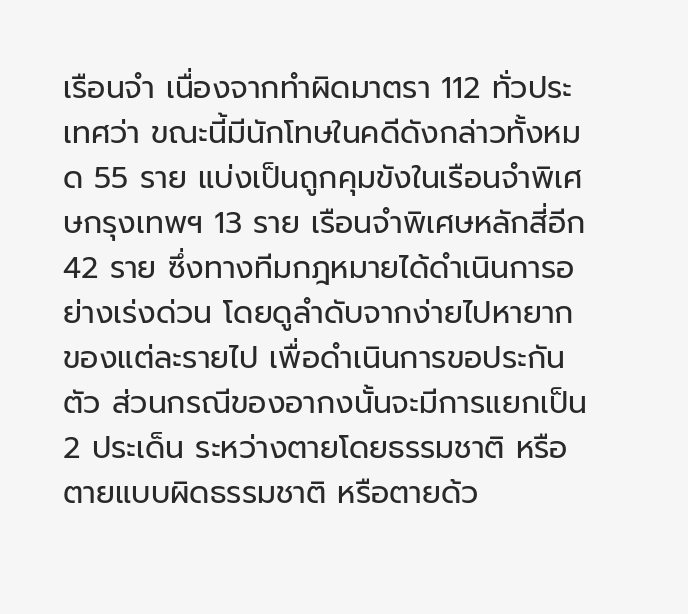เรือนจำ เนื่องจากทำผิดมาตรา 112 ทั่วประเทศว่า ขณะนี้มีนักโทษในคดีดังกล่าวทั้งหมด 55 ราย แบ่งเป็นถูกคุมขังในเรือนจำพิเศษกรุงเทพฯ 13 ราย เรือนจำพิเศษหลักสี่อีก 42 ราย ซึ่งทางทีมกฎหมายได้ดำเนินการอย่างเร่งด่วน โดยดูลำดับจากง่ายไปหายากของแต่ละรายไป เพื่อดำเนินการขอประกันตัว ส่วนกรณีของอากงนั้นจะมีการแยกเป็น 2 ประเด็น ระหว่างตายโดยธรรมชาติ หรือตายแบบผิดธรรมชาติ หรือตายด้ว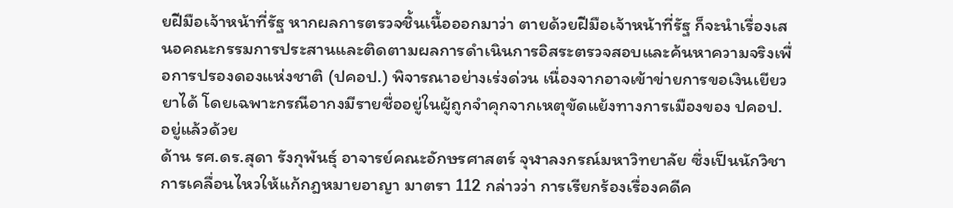ยฝีมือเจ้าหน้าที่รัฐ หากผลการตรวจชิ้นเนื้อออกมาว่า ตายด้วยฝีมือเจ้าหน้าที่รัฐ ก็จะนำเรื่องเสนอคณะกรรมการประสานและติดตามผลการดำเนินการอิสระตรวจสอบและค้นหาความจริงเพื่อการปรองดองแห่งชาติ (ปคอป.) พิจารณาอย่างเร่งด่วน เนื่องจากอาจเข้าข่ายการขอเงินเยียวยาได้ โดยเฉพาะกรณีอากงมีรายชื่ออยู่ในผู้ถูกจำคุกจากเหตุขัดแย้งทางการเมืองของ ปคอป. อยู่แล้วด้วย
ด้าน รศ.ดร.สุดา รังกุพันธุ์ อาจารย์คณะอักษรศาสตร์ จุฬาลงกรณ์มหาวิทยาลัย ซึ่งเป็นนักวิชาการเคลื่อนไหวให้แก้กฎหมายอาญา มาตรา 112 กล่าวว่า การเรียกร้องเรื่องคดีค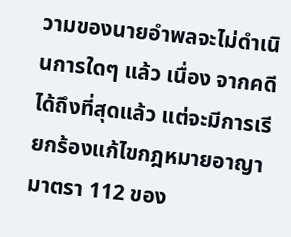วามของนายอำพลจะไม่ดำเนินการใดๆ แล้ว เนื่อง จากคดีได้ถึงที่สุดแล้ว แต่จะมีการเรียกร้องแก้ไขกฎหมายอาญา มาตรา 112 ของ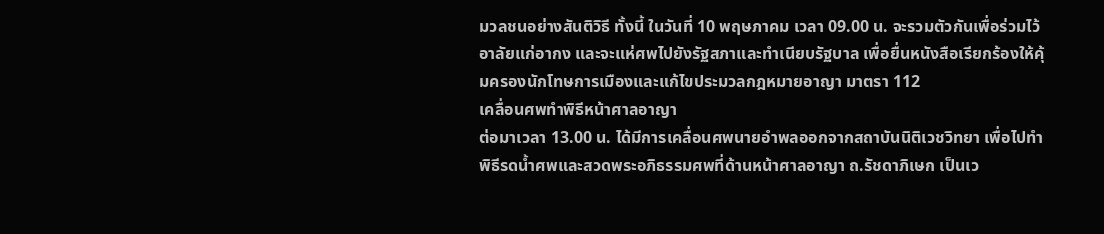มวลชนอย่างสันติวิธี ทั้งนี้ ในวันที่ 10 พฤษภาคม เวลา 09.00 น. จะรวมตัวกันเพื่อร่วมไว้อาลัยแก่อากง และจะแห่ศพไปยังรัฐสภาและทำเนียบรัฐบาล เพื่อยื่นหนังสือเรียกร้องให้คุ้มครองนักโทษการเมืองและแก้ไขประมวลกฎหมายอาญา มาตรา 112
เคลื่อนศพทำพิธีหน้าศาลอาญา
ต่อมาเวลา 13.00 น. ได้มีการเคลื่อนศพนายอำพลออกจากสถาบันนิติเวชวิทยา เพื่อไปทำพิธีรดน้ำศพและสวดพระอภิธรรมศพที่ด้านหน้าศาลอาญา ถ.รัชดาภิเษก เป็นเว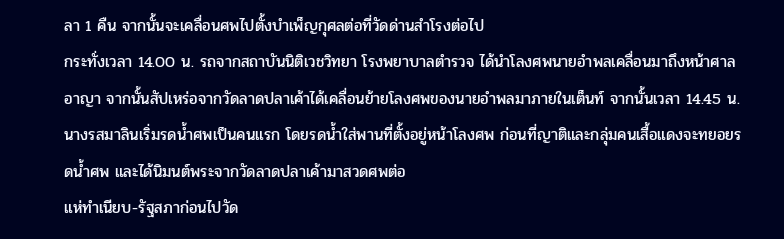ลา 1 คืน จากนั้นจะเคลื่อนศพไปตั้งบำเพ็ญกุศลต่อที่วัดด่านสำโรงต่อไป
กระทั่งเวลา 14.00 น. รถจากสถาบันนิติเวชวิทยา โรงพยาบาลตำรวจ ได้นำโลงศพนายอำพลเคลื่อนมาถึงหน้าศาลอาญา จากนั้นสัปเหร่อจากวัดลาดปลาเค้าได้เคลื่อนย้ายโลงศพของนายอำพลมาภายในเต็นท์ จากนั้นเวลา 14.45 น. นางรสมาลินเริ่มรดน้ำศพเป็นคนแรก โดยรดน้ำใส่พานที่ตั้งอยู่หน้าโลงศพ ก่อนที่ญาติและกลุ่มคนเสื้อแดงจะทยอยรดน้ำศพ และได้นิมนต์พระจากวัดลาดปลาเค้ามาสวดศพต่อ
แห่ทำเนียบ-รัฐสภาก่อนไปวัด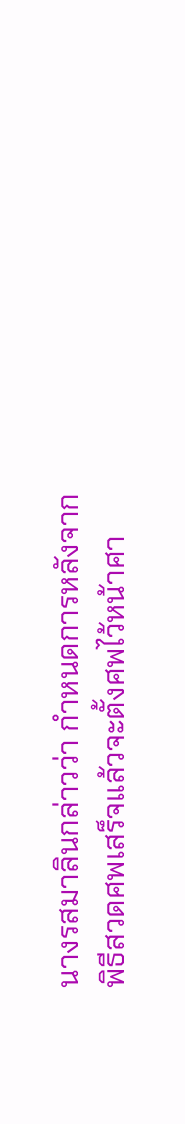นางรสมาลินกล่าวว่า กำหนดการหลังจาก พิธีสวดศพเสร็จแล้วจะตั้งศพไว้หน้าศา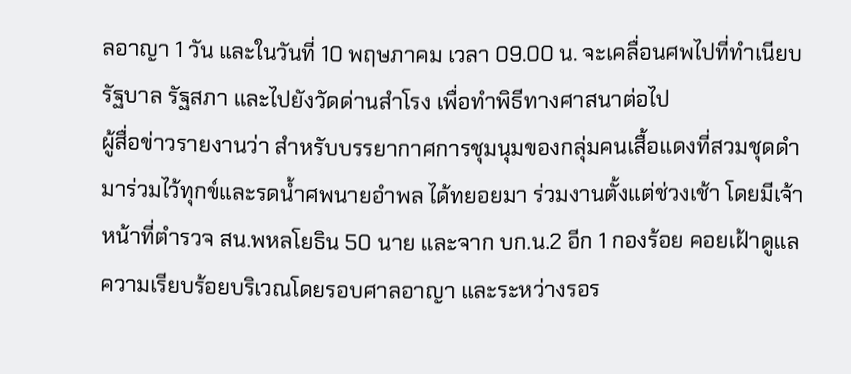ลอาญา 1 วัน และในวันที่ 10 พฤษภาคม เวลา 09.00 น. จะเคลื่อนศพไปที่ทำเนียบรัฐบาล รัฐสภา และไปยังวัดด่านสำโรง เพื่อทำพิธีทางศาสนาต่อไป
ผู้สื่อข่าวรายงานว่า สำหรับบรรยากาศการชุมนุมของกลุ่มคนเสื้อแดงที่สวมชุดดำมาร่วมไว้ทุกข์และรดน้ำศพนายอำพล ได้ทยอยมา ร่วมงานตั้งแต่ช่วงเช้า โดยมีเจ้าหน้าที่ตำรวจ สน.พหลโยธิน 50 นาย และจาก บก.น.2 อีก 1 กองร้อย คอยเฝ้าดูแลความเรียบร้อยบริเวณโดยรอบศาลอาญา และระหว่างรอร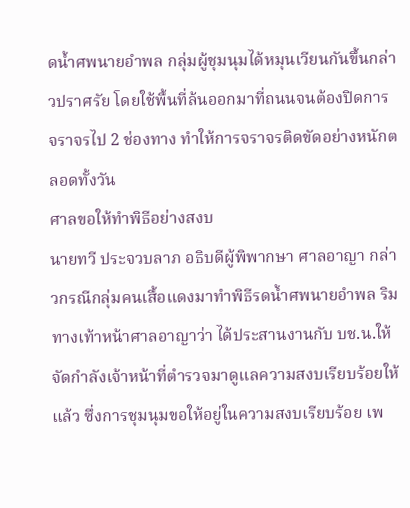ดน้ำศพนายอำพล กลุ่มผู้ชุมนุมได้หมุนเวียนกันขึ้นกล่าวปราศรัย โดยใช้พื้นที่ล้นออกมาที่ถนนจนต้องปิดการจราจรไป 2 ช่องทาง ทำให้การจราจรติดขัดอย่างหนักตลอดทั้งวัน
ศาลขอให้ทำพิธีอย่างสงบ
นายทวี ประจวบลาภ อธิบดีผู้พิพากษา ศาลอาญา กล่าวกรณีกลุ่มคนเสื้อแดงมาทำพิธีรดน้ำศพนายอำพล ริมทางเท้าหน้าศาลอาญาว่า ได้ประสานงานกับ บช.น.ให้จัดกำลังเจ้าหน้าที่ตำรวจมาดูแลความสงบเรียบร้อยให้แล้ว ซึ่งการชุมนุมขอให้อยู่ในความสงบเรียบร้อย เพ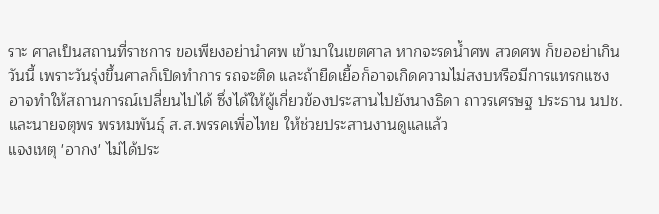ราะ ศาลเป็นสถานที่ราชการ ขอเพียงอย่านำศพ เข้ามาในเขตศาล หากจะรดน้ำศพ สวดศพ ก็ขออย่าเกินวันนี้ เพราะวันรุ่งขึ้นศาลก็เปิดทำการ รถจะติด และถ้ายืดเยื้อก็อาจเกิดความไม่สงบหรือมีการแทรกแซง อาจทำให้สถานการณ์เปลี่ยนไปได้ ซึ่งได้ให้ผู้เกี่ยวข้องประสานไปยังนางธิดา ถาวรเศรษฐ ประธาน นปช. และนายจตุพร พรหมพันธุ์ ส.ส.พรรคเพื่อไทย ให้ช่วยประสานงานดูแลแล้ว
แจงเหตุ 'อากง' ไม่ได้ประ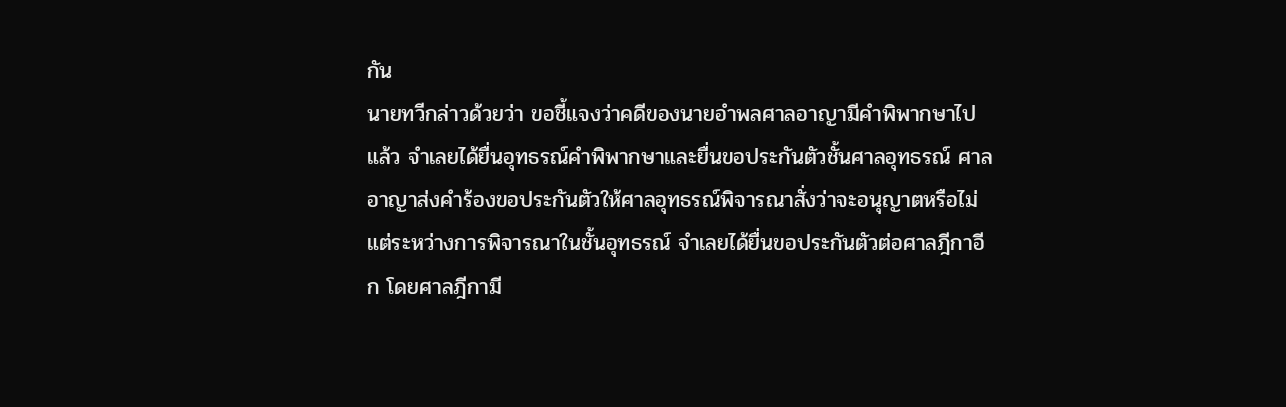กัน
นายทวีกล่าวด้วยว่า ขอชี้แจงว่าคดีของนายอำพลศาลอาญามีคำพิพากษาไปแล้ว จำเลยได้ยื่นอุทธรณ์คำพิพากษาและยื่นขอประกันตัวชั้นศาลอุทธรณ์ ศาลอาญาส่งคำร้องขอประกันตัวให้ศาลอุทธรณ์พิจารณาสั่งว่าจะอนุญาตหรือไม่ แต่ระหว่างการพิจารณาในชั้นอุทธรณ์ จำเลยได้ยื่นขอประกันตัวต่อศาลฎีกาอีก โดยศาลฎีกามี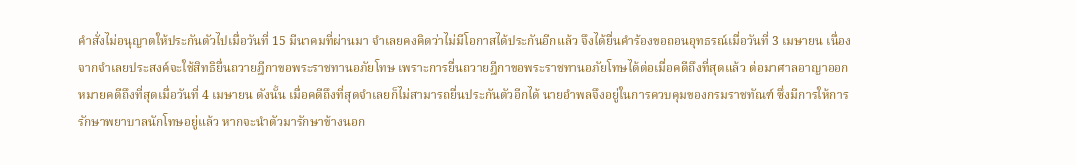คำสั่งไม่อนุญาตให้ประกันตัวไปเมื่อวันที่ 15 มีนาคมที่ผ่านมา จำเลยคงคิดว่าไม่มีโอกาสได้ประกันอีกแล้ว จึงได้ยื่นคำร้องขอถอนอุทธรณ์เมื่อวันที่ 3 เมษายน เนื่องจากจำเลยประสงค์จะใช้สิทธิยื่นถวายฎีกาขอพระราชทานอภัยโทษ เพราะการยื่นถวายฎีกาขอพระราชทานอภัยโทษได้ต่อเมื่อคดีถึงที่สุดแล้ว ต่อมาศาลอาญาออกหมายคดีถึงที่สุดเมื่อวันที่ 4 เมษายน ดังนั้น เมื่อคดีถึงที่สุดจำเลยก็ไม่สามารถยื่นประกันตัวอีกได้ นายอำพลจึงอยู่ในการควบคุมของกรมราชทัณฑ์ ซึ่งมีการให้การรักษาพยาบาลนักโทษอยู่แล้ว หากจะนำตัวมารักษาข้างนอก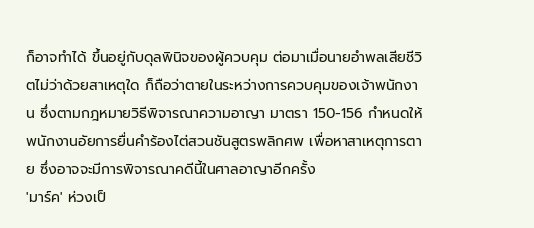ก็อาจทำได้ ขึ้นอยู่กับดุลพินิจของผู้ควบคุม ต่อมาเมื่อนายอำพลเสียชีวิตไม่ว่าด้วยสาเหตุใด ก็ถือว่าตายในระหว่างการควบคุมของเจ้าพนักงาน ซึ่งตามกฎหมายวิธีพิจารณาความอาญา มาตรา 150-156 กำหนดให้พนักงานอัยการยื่นคำร้องไต่สวนชันสูตรพลิกศพ เพื่อหาสาเหตุการตาย ซึ่งอาจจะมีการพิจารณาคดีนี้ในศาลอาญาอีกครั้ง
'มาร์ค' ห่วงเป็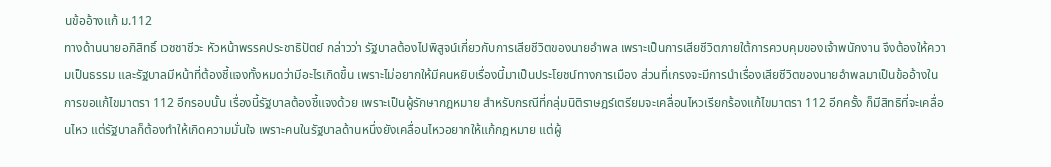นข้ออ้างแก้ ม.112
ทางด้านนายอภิสิทธิ์ เวชชาชีวะ หัวหน้าพรรคประชาธิปัตย์ กล่าวว่า รัฐบาลต้องไปพิสูจน์เกี่ยวกับการเสียชีวิตของนายอำพล เพราะเป็นการเสียชีวิตภายใต้การควบคุมของเจ้าพนักงาน จึงต้องให้ความเป็นธรรม และรัฐบาลมีหน้าที่ต้องชี้แจงทั้งหมดว่ามีอะไรเกิดขึ้น เพราะไม่อยากให้มีคนหยิบเรื่องนี้มาเป็นประโยชน์ทางการเมือง ส่วนที่เกรงจะมีการนำเรื่องเสียชีวิตของนายอำพลมาเป็นข้ออ้างในการขอแก้ไขมาตรา 112 อีกรอบนั้น เรื่องนี้รัฐบาลต้องชี้แจงด้วย เพราะเป็นผู้รักษากฎหมาย สำหรับกรณีที่กลุ่มนิติราษฎร์เตรียมจะเคลื่อนไหวเรียกร้องแก้ไขมาตรา 112 อีกครั้ง ก็มีสิทธิที่จะเคลื่อนไหว แต่รัฐบาลก็ต้องทำให้เกิดความมั่นใจ เพราะคนในรัฐบาลด้านหนึ่งยังเคลื่อนไหวอยากให้แก้กฎหมาย แต่ผู้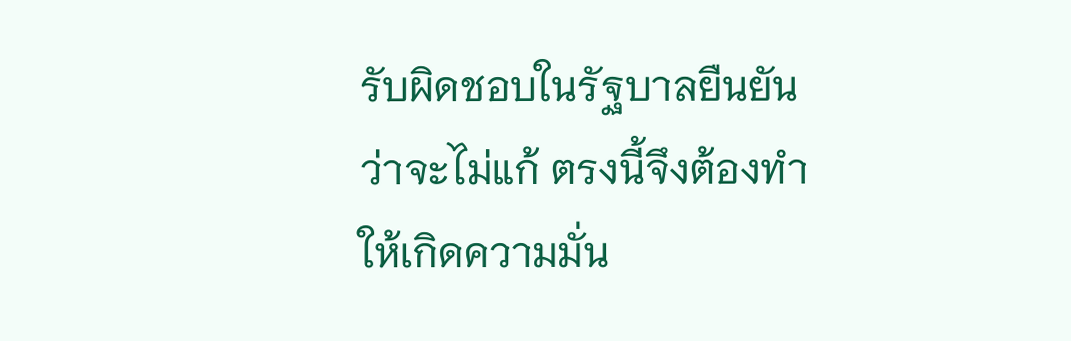รับผิดชอบในรัฐบาลยืนยันว่าจะไม่แก้ ตรงนี้จึงต้องทำให้เกิดความมั่น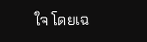ใจ โดยเฉ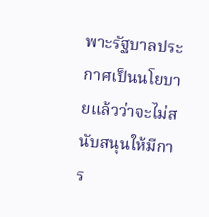พาะรัฐบาลประกาศเป็นนโยบายแล้วว่าจะไม่สนับสนุนให้มีการ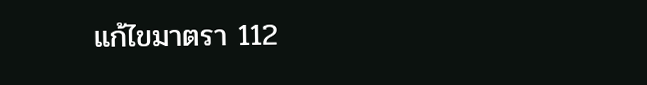แก้ไขมาตรา 112